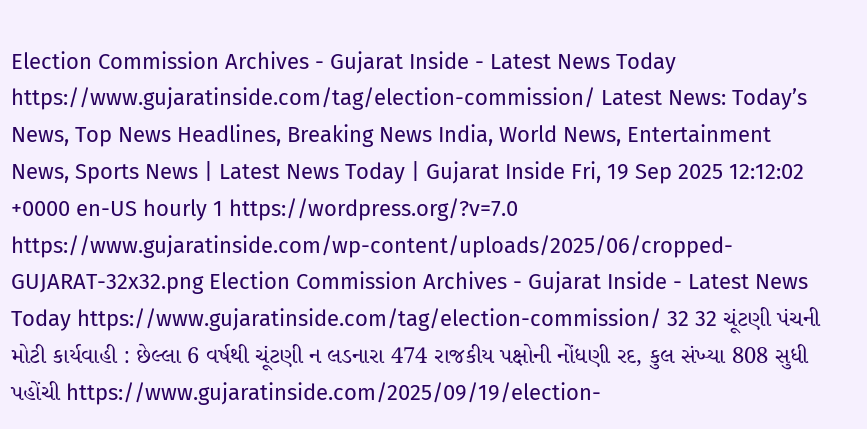Election Commission Archives - Gujarat Inside - Latest News Today https://www.gujaratinside.com/tag/election-commission/ Latest News: Today’s News, Top News Headlines, Breaking News India, World News, Entertainment News, Sports News | Latest News Today | Gujarat Inside Fri, 19 Sep 2025 12:12:02 +0000 en-US hourly 1 https://wordpress.org/?v=7.0 https://www.gujaratinside.com/wp-content/uploads/2025/06/cropped-GUJARAT-32x32.png Election Commission Archives - Gujarat Inside - Latest News Today https://www.gujaratinside.com/tag/election-commission/ 32 32 ચૂંટણી પંચની મોટી કાર્યવાહી : છેલ્લા 6 વર્ષથી ચૂંટણી ન લડનારા 474 રાજકીય પક્ષોની નોંધણી રદ, કુલ સંખ્યા 808 સુધી પહોંચી https://www.gujaratinside.com/2025/09/19/election-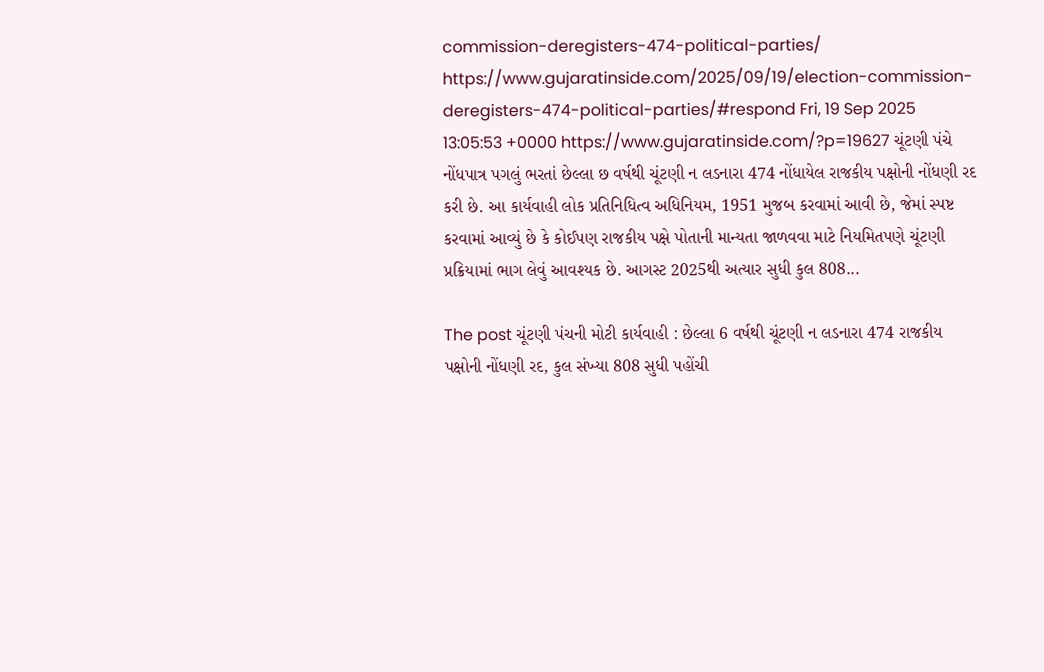commission-deregisters-474-political-parties/ https://www.gujaratinside.com/2025/09/19/election-commission-deregisters-474-political-parties/#respond Fri, 19 Sep 2025 13:05:53 +0000 https://www.gujaratinside.com/?p=19627 ચૂંટણી પંચે નોંધપાત્ર પગલું ભરતાં છેલ્લા છ વર્ષથી ચૂંટણી ન લડનારા 474 નોંધાયેલ રાજકીય પક્ષોની નોંધણી રદ કરી છે. આ કાર્યવાહી લોક પ્રતિનિધિત્વ અધિનિયમ, 1951 મુજબ કરવામાં આવી છે, જેમાં સ્પષ્ટ કરવામાં આવ્યું છે કે કોઈપણ રાજકીય પક્ષે પોતાની માન્યતા જાળવવા માટે નિયમિતપણે ચૂંટણી પ્રક્રિયામાં ભાગ લેવું આવશ્યક છે. આગસ્ટ 2025થી અત્યાર સુધી કુલ 808...

The post ચૂંટણી પંચની મોટી કાર્યવાહી : છેલ્લા 6 વર્ષથી ચૂંટણી ન લડનારા 474 રાજકીય પક્ષોની નોંધણી રદ, કુલ સંખ્યા 808 સુધી પહોંચી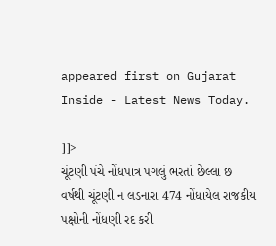appeared first on Gujarat Inside - Latest News Today.

]]>
ચૂંટણી પંચે નોંધપાત્ર પગલું ભરતાં છેલ્લા છ વર્ષથી ચૂંટણી ન લડનારા 474 નોંધાયેલ રાજકીય પક્ષોની નોંધણી રદ કરી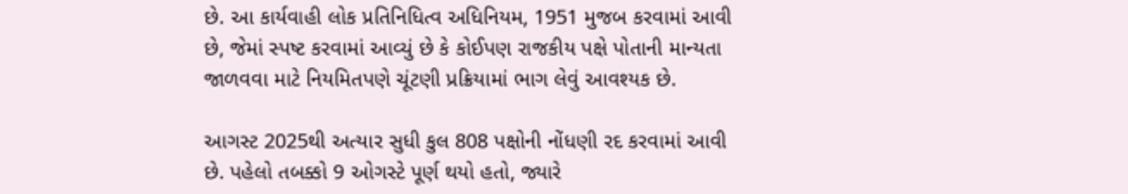છે. આ કાર્યવાહી લોક પ્રતિનિધિત્વ અધિનિયમ, 1951 મુજબ કરવામાં આવી છે, જેમાં સ્પષ્ટ કરવામાં આવ્યું છે કે કોઈપણ રાજકીય પક્ષે પોતાની માન્યતા જાળવવા માટે નિયમિતપણે ચૂંટણી પ્રક્રિયામાં ભાગ લેવું આવશ્યક છે.

આગસ્ટ 2025થી અત્યાર સુધી કુલ 808 પક્ષોની નોંધણી રદ કરવામાં આવી છે. પહેલો તબક્કો 9 ઓગસ્ટે પૂર્ણ થયો હતો, જ્યારે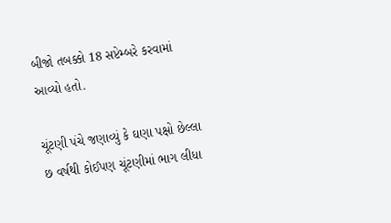બીજો તબક્કો 18 સપ્ટેમ્બરે કરવામાં આવ્યો હતો.

ચૂંટણી પંચે જણાવ્યું કે ઘણા પક્ષો છેલ્લા છ વર્ષથી કોઈપણ ચૂંટણીમાં ભાગ લીધા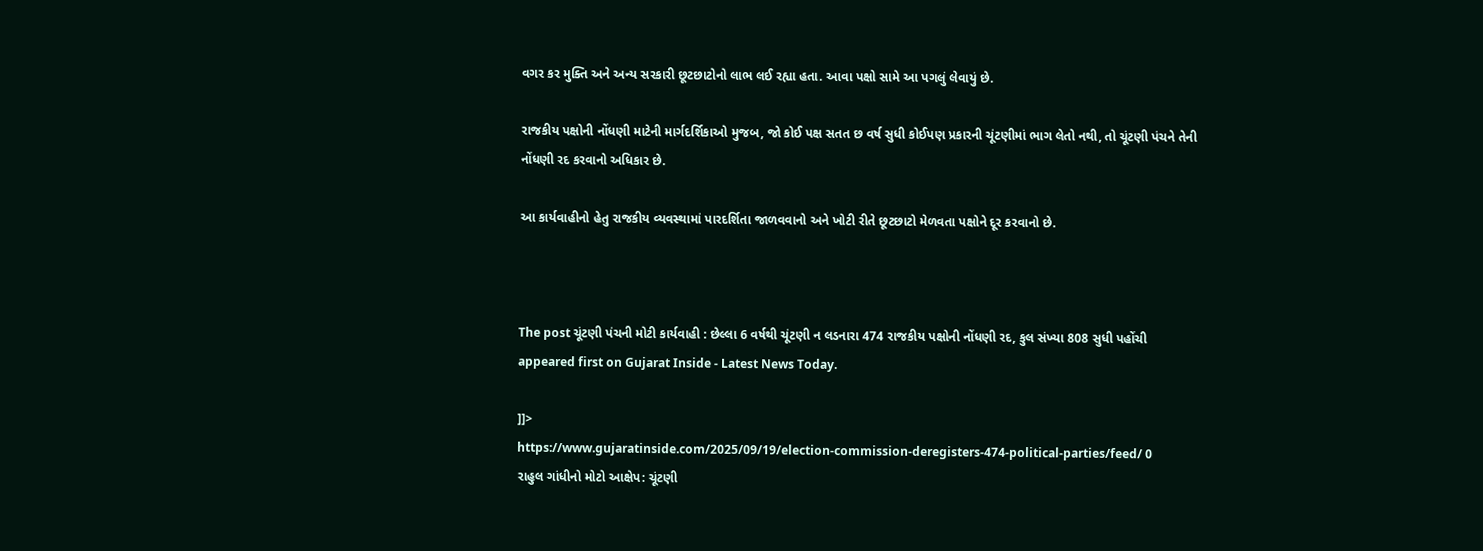વગર કર મુક્તિ અને અન્ય સરકારી છૂટછાટોનો લાભ લઈ રહ્યા હતા. આવા પક્ષો સામે આ પગલું લેવાયું છે.

રાજકીય પક્ષોની નોંધણી માટેની માર્ગદર્શિકાઓ મુજબ, જો કોઈ પક્ષ સતત છ વર્ષ સુધી કોઈપણ પ્રકારની ચૂંટણીમાં ભાગ લેતો નથી, તો ચૂંટણી પંચને તેની નોંધણી રદ કરવાનો અધિકાર છે.

આ કાર્યવાહીનો હેતુ રાજકીય વ્યવસ્થામાં પારદર્શિતા જાળવવાનો અને ખોટી રીતે છૂટછાટો મેળવતા પક્ષોને દૂર કરવાનો છે.



The post ચૂંટણી પંચની મોટી કાર્યવાહી : છેલ્લા 6 વર્ષથી ચૂંટણી ન લડનારા 474 રાજકીય પક્ષોની નોંધણી રદ, કુલ સંખ્યા 808 સુધી પહોંચી appeared first on Gujarat Inside - Latest News Today.

]]>
https://www.gujaratinside.com/2025/09/19/election-commission-deregisters-474-political-parties/feed/ 0
રાહુલ ગાંધીનો મોટો આક્ષેપ: ચૂંટણી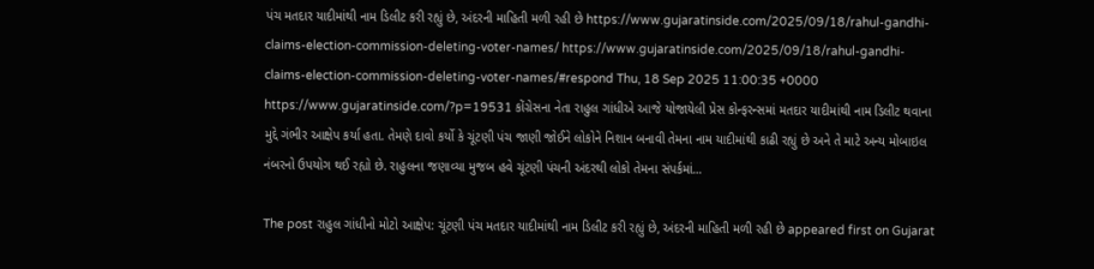પંચ મતદાર યાદીમાંથી નામ ડિલીટ કરી રહ્યું છે, અંદરની માહિતી મળી રહી છે https://www.gujaratinside.com/2025/09/18/rahul-gandhi-claims-election-commission-deleting-voter-names/ https://www.gujaratinside.com/2025/09/18/rahul-gandhi-claims-election-commission-deleting-voter-names/#respond Thu, 18 Sep 2025 11:00:35 +0000 https://www.gujaratinside.com/?p=19531 કોંગ્રેસના નેતા રાહુલ ગાંધીએ આજે યોજાયેલી પ્રેસ કોન્ફરન્સમાં મતદાર યાદીમાંથી નામ ડિલીટ થવાના મુદ્દે ગંભીર આક્ષેપ કર્યા હતા. તેમણે દાવો કર્યો કે ચૂંટણી પંચ જાણી જોઈને લોકોને નિશાન બનાવી તેમના નામ યાદીમાંથી કાઢી રહ્યું છે અને તે માટે અન્ય મોબાઇલ નંબરનો ઉપયોગ થઈ રહ્યો છે. રાહુલના જણાવ્યા મુજબ હવે ચૂંટણી પંચની અંદરથી લોકો તેમના સંપર્કમાં...

The post રાહુલ ગાંધીનો મોટો આક્ષેપ: ચૂંટણી પંચ મતદાર યાદીમાંથી નામ ડિલીટ કરી રહ્યું છે, અંદરની માહિતી મળી રહી છે appeared first on Gujarat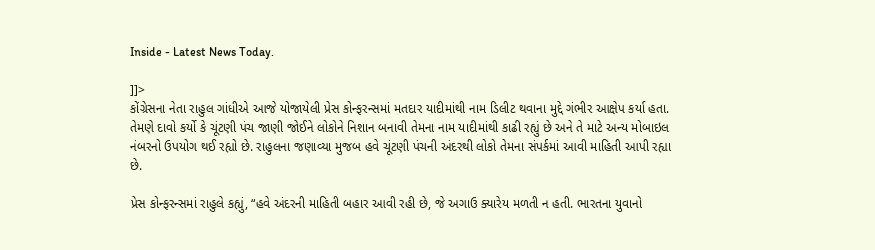Inside - Latest News Today.

]]>
કોંગ્રેસના નેતા રાહુલ ગાંધીએ આજે યોજાયેલી પ્રેસ કોન્ફરન્સમાં મતદાર યાદીમાંથી નામ ડિલીટ થવાના મુદ્દે ગંભીર આક્ષેપ કર્યા હતા. તેમણે દાવો કર્યો કે ચૂંટણી પંચ જાણી જોઈને લોકોને નિશાન બનાવી તેમના નામ યાદીમાંથી કાઢી રહ્યું છે અને તે માટે અન્ય મોબાઇલ નંબરનો ઉપયોગ થઈ રહ્યો છે. રાહુલના જણાવ્યા મુજબ હવે ચૂંટણી પંચની અંદરથી લોકો તેમના સંપર્કમાં આવી માહિતી આપી રહ્યા છે.

પ્રેસ કોન્ફરન્સમાં રાહુલે કહ્યું, “હવે અંદરની માહિતી બહાર આવી રહી છે, જે અગાઉ ક્યારેય મળતી ન હતી. ભારતના યુવાનો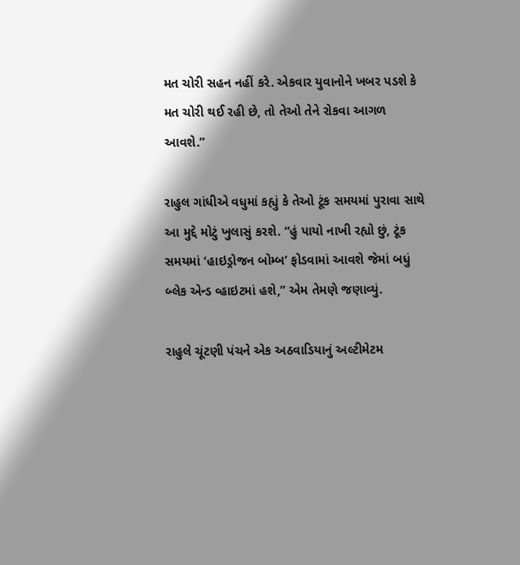મત ચોરી સહન નહીં કરે. એકવાર યુવાનોને ખબર પડશે કે મત ચોરી થઈ રહી છે, તો તેઓ તેને રોકવા આગળ આવશે.”

રાહુલ ગાંધીએ વધુમાં કહ્યું કે તેઓ ટૂંક સમયમાં પુરાવા સાથે આ મુદ્દે મોટું ખુલાસું કરશે. “હું પાયો નાખી રહ્યો છું, ટૂંક સમયમાં ‘હાઇડ્રોજન બોમ્બ’ ફોડવામાં આવશે જેમાં બધું બ્લેક એન્ડ વ્હાઇટમાં હશે,” એમ તેમણે જણાવ્યું.

રાહુલે ચૂંટણી પંચને એક અઠવાડિયાનું અલ્ટીમેટમ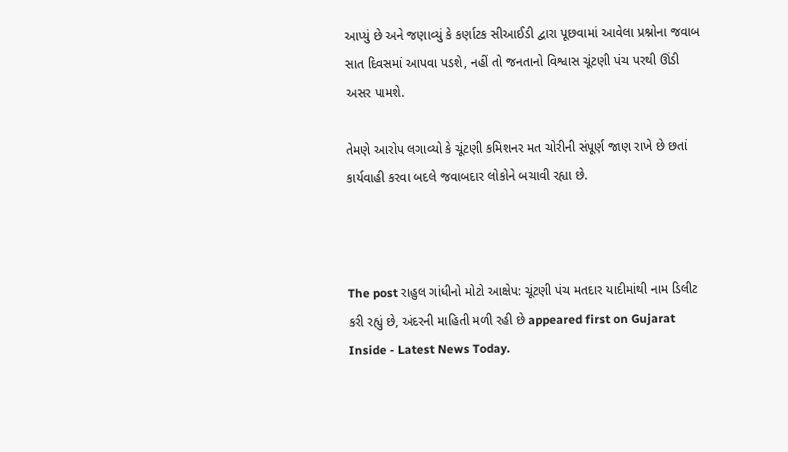આપ્યું છે અને જણાવ્યું કે કર્ણાટક સીઆઈડી દ્વારા પૂછવામાં આવેલા પ્રશ્નોના જવાબ સાત દિવસમાં આપવા પડશે, નહીં તો જનતાનો વિશ્વાસ ચૂંટણી પંચ પરથી ઊંડી અસર પામશે.

તેમણે આરોપ લગાવ્યો કે ચૂંટણી કમિશનર મત ચોરીની સંપૂર્ણ જાણ રાખે છે છતાં કાર્યવાહી કરવા બદલે જવાબદાર લોકોને બચાવી રહ્યા છે.



The post રાહુલ ગાંધીનો મોટો આક્ષેપ: ચૂંટણી પંચ મતદાર યાદીમાંથી નામ ડિલીટ કરી રહ્યું છે, અંદરની માહિતી મળી રહી છે appeared first on Gujarat Inside - Latest News Today.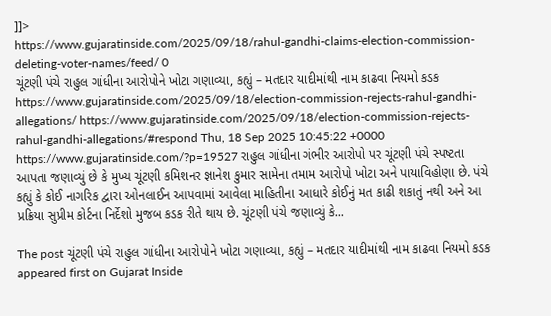]]>
https://www.gujaratinside.com/2025/09/18/rahul-gandhi-claims-election-commission-deleting-voter-names/feed/ 0
ચૂંટણી પંચે રાહુલ ગાંધીના આરોપોને ખોટા ગણાવ્યા, કહ્યું – મતદાર યાદીમાંથી નામ કાઢવા નિયમો કડક https://www.gujaratinside.com/2025/09/18/election-commission-rejects-rahul-gandhi-allegations/ https://www.gujaratinside.com/2025/09/18/election-commission-rejects-rahul-gandhi-allegations/#respond Thu, 18 Sep 2025 10:45:22 +0000 https://www.gujaratinside.com/?p=19527 રાહુલ ગાંધીના ગંભીર આરોપો પર ચૂંટણી પંચે સ્પષ્ટતા આપતા જણાવ્યું છે કે મુખ્ય ચૂંટણી કમિશનર જ્ઞાનેશ કુમાર સામેના તમામ આરોપો ખોટા અને પાયાવિહોણા છે. પંચે કહ્યું કે કોઈ નાગરિક દ્વારા ઓનલાઈન આપવામાં આવેલા માહિતીના આધારે કોઈનું મત કાઢી શકાતું નથી અને આ પ્રક્રિયા સુપ્રીમ કોર્ટના નિર્દેશો મુજબ કડક રીતે થાય છે. ચૂંટણી પંચે જણાવ્યું કે...

The post ચૂંટણી પંચે રાહુલ ગાંધીના આરોપોને ખોટા ગણાવ્યા, કહ્યું – મતદાર યાદીમાંથી નામ કાઢવા નિયમો કડક appeared first on Gujarat Inside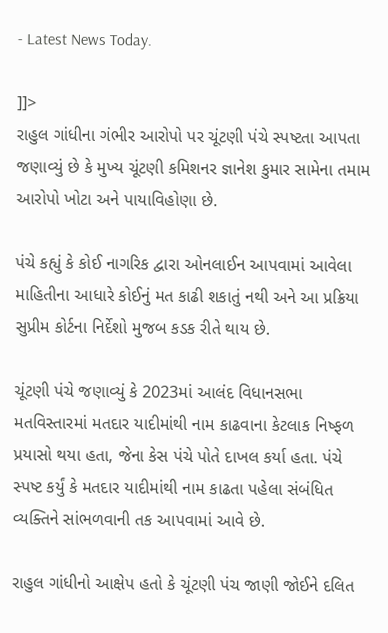- Latest News Today.

]]>
રાહુલ ગાંધીના ગંભીર આરોપો પર ચૂંટણી પંચે સ્પષ્ટતા આપતા જણાવ્યું છે કે મુખ્ય ચૂંટણી કમિશનર જ્ઞાનેશ કુમાર સામેના તમામ આરોપો ખોટા અને પાયાવિહોણા છે.

પંચે કહ્યું કે કોઈ નાગરિક દ્વારા ઓનલાઈન આપવામાં આવેલા માહિતીના આધારે કોઈનું મત કાઢી શકાતું નથી અને આ પ્રક્રિયા સુપ્રીમ કોર્ટના નિર્દેશો મુજબ કડક રીતે થાય છે.

ચૂંટણી પંચે જણાવ્યું કે 2023માં આલંદ વિધાનસભા મતવિસ્તારમાં મતદાર યાદીમાંથી નામ કાઢવાના કેટલાક નિષ્ફળ પ્રયાસો થયા હતા, જેના કેસ પંચે પોતે દાખલ કર્યા હતા. પંચે સ્પષ્ટ કર્યું કે મતદાર યાદીમાંથી નામ કાઢતા પહેલા સંબંધિત વ્યક્તિને સાંભળવાની તક આપવામાં આવે છે.

રાહુલ ગાંધીનો આક્ષેપ હતો કે ચૂંટણી પંચ જાણી જોઈને દલિત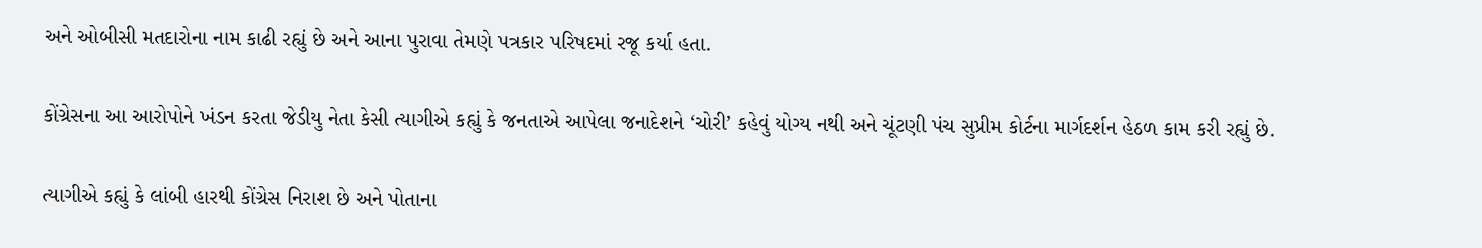અને ઓબીસી મતદારોના નામ કાઢી રહ્યું છે અને આના પુરાવા તેમણે પત્રકાર પરિષદમાં રજૂ કર્યા હતા.

કોંગ્રેસના આ આરોપોને ખંડન કરતા જેડીયુ નેતા કેસી ત્યાગીએ કહ્યું કે જનતાએ આપેલા જનાદેશને ‘ચોરી’ કહેવું યોગ્ય નથી અને ચૂંટણી પંચ સુપ્રીમ કોર્ટના માર્ગદર્શન હેઠળ કામ કરી રહ્યું છે.

ત્યાગીએ કહ્યું કે લાંબી હારથી કોંગ્રેસ નિરાશ છે અને પોતાના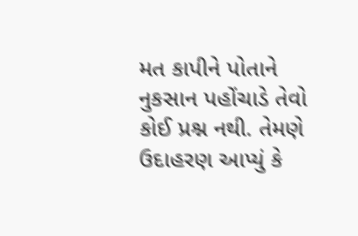મત કાપીને પોતાને નુકસાન પહોંચાડે તેવો કોઈ પ્રશ્ન નથી. તેમણે ઉદાહરણ આપ્યું કે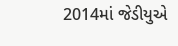2014માં જેડીયુએ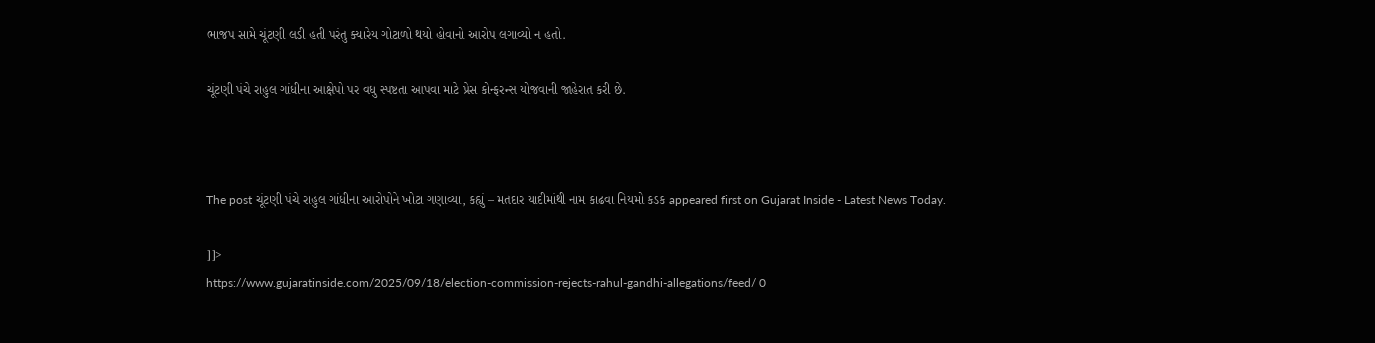ભાજપ સામે ચૂંટણી લડી હતી પરંતુ ક્યારેય ગોટાળો થયો હોવાનો આરોપ લગાવ્યો ન હતો.

ચૂંટણી પંચે રાહુલ ગાંધીના આક્ષેપો પર વધુ સ્પષ્ટતા આપવા માટે પ્રેસ કોન્ફરન્સ યોજવાની જાહેરાત કરી છે.



The post ચૂંટણી પંચે રાહુલ ગાંધીના આરોપોને ખોટા ગણાવ્યા, કહ્યું – મતદાર યાદીમાંથી નામ કાઢવા નિયમો કડક appeared first on Gujarat Inside - Latest News Today.

]]>
https://www.gujaratinside.com/2025/09/18/election-commission-rejects-rahul-gandhi-allegations/feed/ 0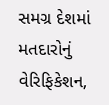સમગ્ર દેશમાં મતદારોનું વેરિફિકેશન,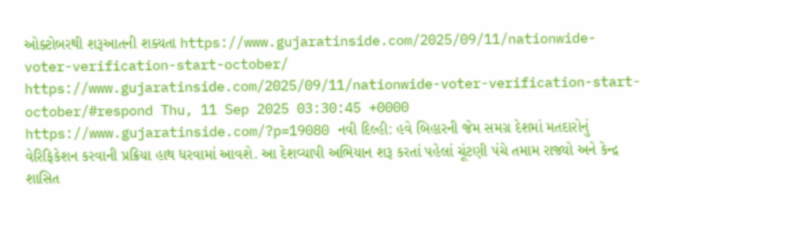ઓક્ટોબરથી શરૂઆતની શક્યતા https://www.gujaratinside.com/2025/09/11/nationwide-voter-verification-start-october/ https://www.gujaratinside.com/2025/09/11/nationwide-voter-verification-start-october/#respond Thu, 11 Sep 2025 03:30:45 +0000 https://www.gujaratinside.com/?p=19080 નવી દિલ્હી: હવે બિહારની જેમ સમગ્ર દેશમાં મતદારોનું વેરિફિકેશન કરવાની પ્રક્રિયા હાથ ધરવામાં આવશે. આ દેશવ્યાપી અભિયાન શરૂ કરતાં પહેલાં ચૂંટણી પંચે તમામ રાજ્યો અને કેન્દ્ર શાસિત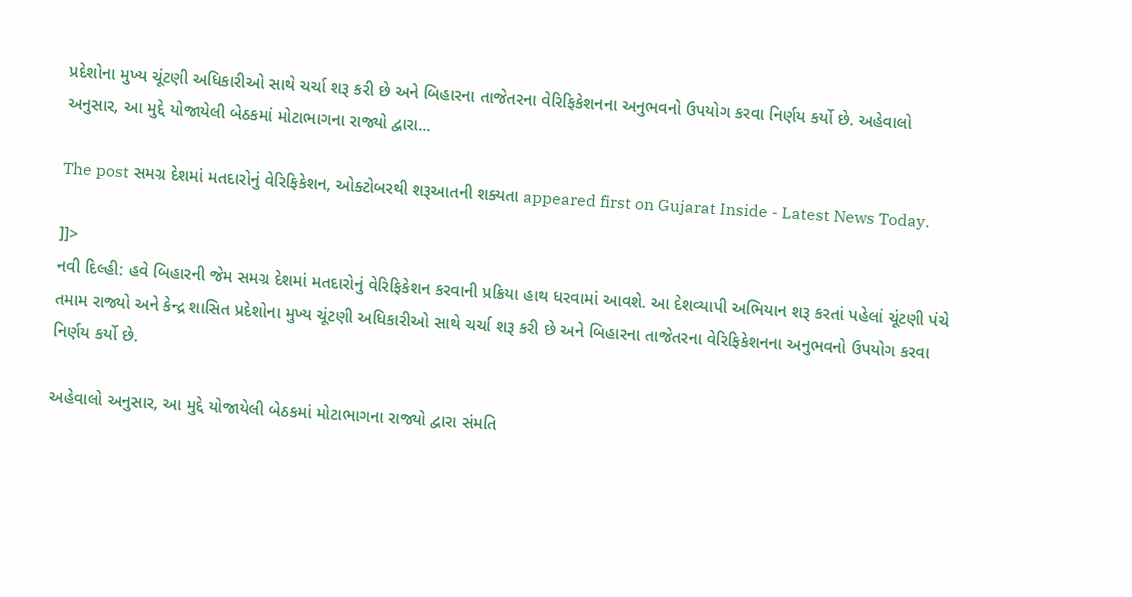પ્રદેશોના મુખ્ય ચૂંટણી અધિકારીઓ સાથે ચર્ચા શરૂ કરી છે અને બિહારના તાજેતરના વેરિફિકેશનના અનુભવનો ઉપયોગ કરવા નિર્ણય કર્યો છે. અહેવાલો અનુસાર, આ મુદ્દે યોજાયેલી બેઠકમાં મોટાભાગના રાજ્યો દ્વારા...

The post સમગ્ર દેશમાં મતદારોનું વેરિફિકેશન, ઓક્ટોબરથી શરૂઆતની શક્યતા appeared first on Gujarat Inside - Latest News Today.

]]>
નવી દિલ્હી: હવે બિહારની જેમ સમગ્ર દેશમાં મતદારોનું વેરિફિકેશન કરવાની પ્રક્રિયા હાથ ધરવામાં આવશે. આ દેશવ્યાપી અભિયાન શરૂ કરતાં પહેલાં ચૂંટણી પંચે તમામ રાજ્યો અને કેન્દ્ર શાસિત પ્રદેશોના મુખ્ય ચૂંટણી અધિકારીઓ સાથે ચર્ચા શરૂ કરી છે અને બિહારના તાજેતરના વેરિફિકેશનના અનુભવનો ઉપયોગ કરવા નિર્ણય કર્યો છે.

અહેવાલો અનુસાર, આ મુદ્દે યોજાયેલી બેઠકમાં મોટાભાગના રાજ્યો દ્વારા સંમતિ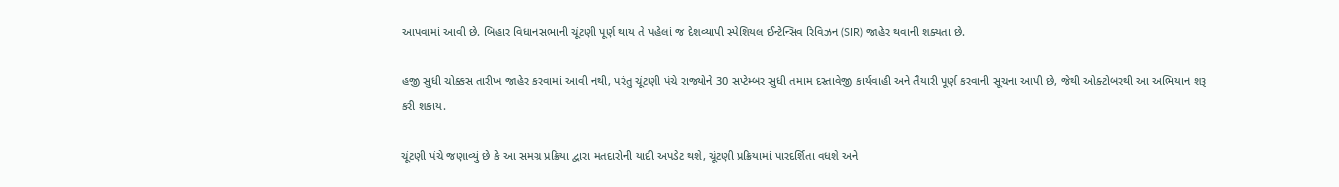આપવામાં આવી છે. બિહાર વિધાનસભાની ચૂંટણી પૂર્ણ થાય તે પહેલાં જ દેશવ્યાપી સ્પેશિયલ ઈન્ટેન્સિવ રિવિઝન (SIR) જાહેર થવાની શક્યતા છે.

હજી સુધી ચોક્કસ તારીખ જાહેર કરવામાં આવી નથી, પરંતુ ચૂંટણી પંચે રાજ્યોને 30 સપ્ટેમ્બર સુધી તમામ દસ્તાવેજી કાર્યવાહી અને તૈયારી પૂર્ણ કરવાની સૂચના આપી છે, જેથી ઓક્ટોબરથી આ અભિયાન શરૂ કરી શકાય.

ચૂંટણી પંચે જણાવ્યું છે કે આ સમગ્ર પ્રક્રિયા દ્વારા મતદારોની યાદી અપડેટ થશે, ચૂંટણી પ્રક્રિયામાં પારદર્શિતા વધશે અને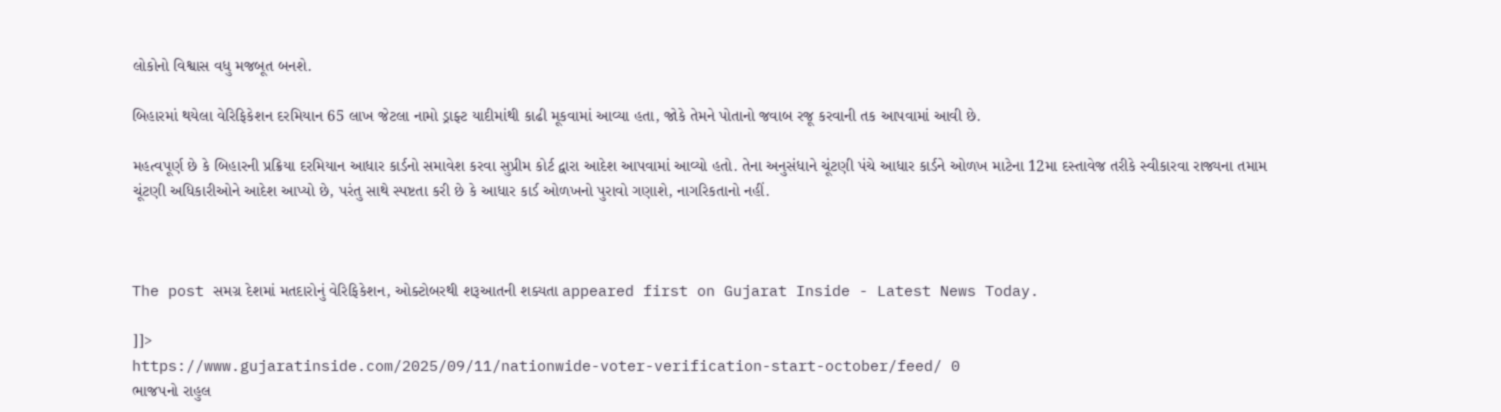લોકોનો વિશ્વાસ વધુ મજબૂત બનશે.

બિહારમાં થયેલા વેરિફિકેશન દરમિયાન 65 લાખ જેટલા નામો ડ્રાફ્ટ યાદીમાંથી કાઢી મૂકવામાં આવ્યા હતા, જોકે તેમને પોતાનો જવાબ રજૂ કરવાની તક આપવામાં આવી છે.

મહત્વપૂર્ણ છે કે બિહારની પ્રક્રિયા દરમિયાન આધાર કાર્ડનો સમાવેશ કરવા સુપ્રીમ કોર્ટ દ્વારા આદેશ આપવામાં આવ્યો હતો. તેના અનુસંધાને ચૂંટણી પંચે આધાર કાર્ડને ઓળખ માટેના 12મા દસ્તાવેજ તરીકે સ્વીકારવા રાજ્યના તમામ ચૂંટણી અધિકારીઓને આદેશ આપ્યો છે, પરંતુ સાથે સ્પષ્ટતા કરી છે કે આધાર કાર્ડ ઓળખનો પુરાવો ગણાશે, નાગરિકતાનો નહીં.



The post સમગ્ર દેશમાં મતદારોનું વેરિફિકેશન, ઓક્ટોબરથી શરૂઆતની શક્યતા appeared first on Gujarat Inside - Latest News Today.

]]>
https://www.gujaratinside.com/2025/09/11/nationwide-voter-verification-start-october/feed/ 0
ભાજપનો રાહુલ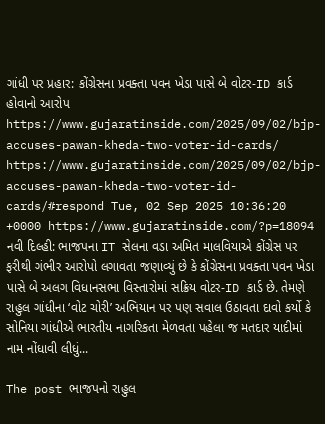ગાંધી પર પ્રહાર: કોંગ્રેસના પ્રવક્તા પવન ખેડા પાસે બે વોટર-ID કાર્ડ હોવાનો આરોપ https://www.gujaratinside.com/2025/09/02/bjp-accuses-pawan-kheda-two-voter-id-cards/ https://www.gujaratinside.com/2025/09/02/bjp-accuses-pawan-kheda-two-voter-id-cards/#respond Tue, 02 Sep 2025 10:36:20 +0000 https://www.gujaratinside.com/?p=18094 નવી દિલ્હી: ભાજપના IT સેલના વડા અમિત માલવિયાએ કોંગ્રેસ પર ફરીથી ગંભીર આરોપો લગાવતા જણાવ્યું છે કે કોંગ્રેસના પ્રવક્તા પવન ખેડા પાસે બે અલગ વિધાનસભા વિસ્તારોમાં સક્રિય વોટર-ID કાર્ડ છે. તેમણે રાહુલ ગાંધીના ‘વોટ ચોરી’ અભિયાન પર પણ સવાલ ઉઠાવતા દાવો કર્યો કે સોનિયા ગાંધીએ ભારતીય નાગરિકતા મેળવતા પહેલા જ મતદાર યાદીમાં નામ નોંધાવી લીધું...

The post ભાજપનો રાહુલ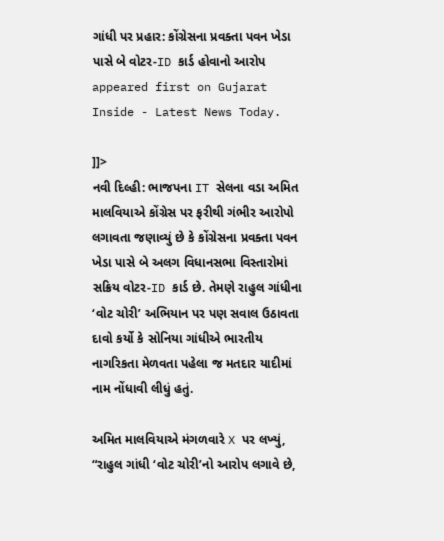ગાંધી પર પ્રહાર: કોંગ્રેસના પ્રવક્તા પવન ખેડા પાસે બે વોટર-ID કાર્ડ હોવાનો આરોપ appeared first on Gujarat Inside - Latest News Today.

]]>
નવી દિલ્હી: ભાજપના IT સેલના વડા અમિત માલવિયાએ કોંગ્રેસ પર ફરીથી ગંભીર આરોપો લગાવતા જણાવ્યું છે કે કોંગ્રેસના પ્રવક્તા પવન ખેડા પાસે બે અલગ વિધાનસભા વિસ્તારોમાં સક્રિય વોટર-ID કાર્ડ છે. તેમણે રાહુલ ગાંધીના ‘વોટ ચોરી’ અભિયાન પર પણ સવાલ ઉઠાવતા દાવો કર્યો કે સોનિયા ગાંધીએ ભારતીય નાગરિકતા મેળવતા પહેલા જ મતદાર યાદીમાં નામ નોંધાવી લીધું હતું.

અમિત માલવિયાએ મંગળવારે X પર લખ્યું, “રાહુલ ગાંધી ‘વોટ ચોરી’નો આરોપ લગાવે છે,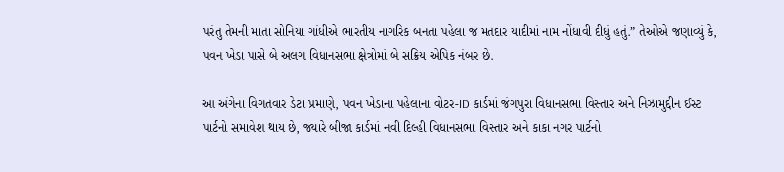પરંતુ તેમની માતા સોનિયા ગાંધીએ ભારતીય નાગરિક બનતા પહેલા જ મતદાર યાદીમાં નામ નોંધાવી દીધું હતું.” તેઓએ જણાવ્યું કે, પવન ખેડા પાસે બે અલગ વિધાનસભા ક્ષેત્રોમાં બે સક્રિય એપિક નંબર છે.

આ અંગેના વિગતવાર ડેટા પ્રમાણે, પવન ખેડાના પહેલાના વોટર-ID કાર્ડમાં જંગપુરા વિધાનસભા વિસ્તાર અને નિઝામુદ્દીન ઈસ્ટ પાર્ટનો સમાવેશ થાય છે, જ્યારે બીજા કાર્ડમાં નવી દિલ્હી વિધાનસભા વિસ્તાર અને કાકા નગર પાર્ટનો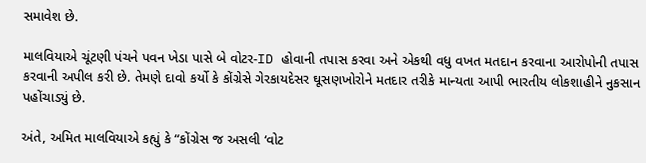સમાવેશ છે.

માલવિયાએ ચૂંટણી પંચને પવન ખેડા પાસે બે વોટર-ID હોવાની તપાસ કરવા અને એકથી વધુ વખત મતદાન કરવાના આરોપોની તપાસ કરવાની અપીલ કરી છે. તેમણે દાવો કર્યો કે કોંગ્રેસે ગેરકાયદેસર ઘૂસણખોરોને મતદાર તરીકે માન્યતા આપી ભારતીય લોકશાહીને નુકસાન પહોંચાડ્યું છે.

અંતે, અમિત માલવિયાએ કહ્યું કે “કોંગ્રેસ જ અસલી ‘વોટ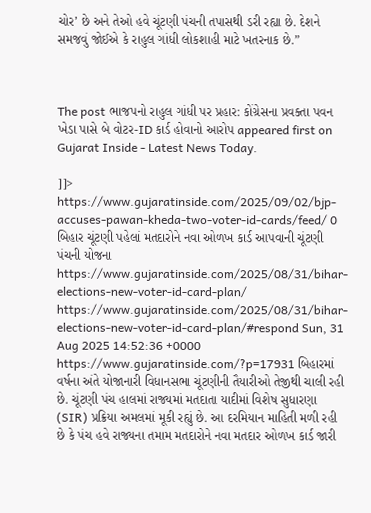ચોર’ છે અને તેઓ હવે ચૂંટણી પંચની તપાસથી ડરી રહ્યા છે. દેશને સમજવું જોઈએ કે રાહુલ ગાંધી લોકશાહી માટે ખતરનાક છે.”



The post ભાજપનો રાહુલ ગાંધી પર પ્રહાર: કોંગ્રેસના પ્રવક્તા પવન ખેડા પાસે બે વોટર-ID કાર્ડ હોવાનો આરોપ appeared first on Gujarat Inside - Latest News Today.

]]>
https://www.gujaratinside.com/2025/09/02/bjp-accuses-pawan-kheda-two-voter-id-cards/feed/ 0
બિહાર ચૂંટણી પહેલાં મતદારોને નવા ઓળખ કાર્ડ આપવાની ચૂંટણી પંચની યોજના https://www.gujaratinside.com/2025/08/31/bihar-elections-new-voter-id-card-plan/ https://www.gujaratinside.com/2025/08/31/bihar-elections-new-voter-id-card-plan/#respond Sun, 31 Aug 2025 14:52:36 +0000 https://www.gujaratinside.com/?p=17931 બિહારમાં વર્ષના અંતે યોજાનારી વિધાનસભા ચૂંટણીની તૈયારીઓ તેજીથી ચાલી રહી છે. ચૂંટણી પંચ હાલમાં રાજ્યમાં મતદાતા યાદીમાં વિશેષ સુધારણા (SIR) પ્રક્રિયા અમલમાં મૂકી રહ્યું છે. આ દરમિયાન માહિતી મળી રહી છે કે પંચ હવે રાજ્યના તમામ મતદારોને નવા મતદાર ઓળખ કાર્ડ જારી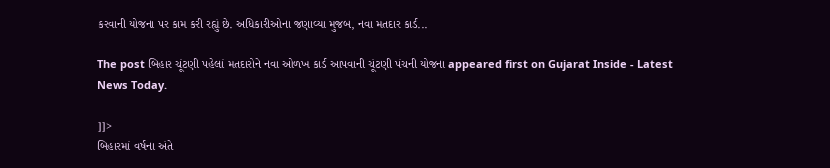કરવાની યોજના પર કામ કરી રહ્યું છે. અધિકારીઓના જણાવ્યા મુજબ, નવા મતદાર કાર્ડ...

The post બિહાર ચૂંટણી પહેલાં મતદારોને નવા ઓળખ કાર્ડ આપવાની ચૂંટણી પંચની યોજના appeared first on Gujarat Inside - Latest News Today.

]]>
બિહારમાં વર્ષના અંતે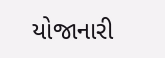યોજાનારી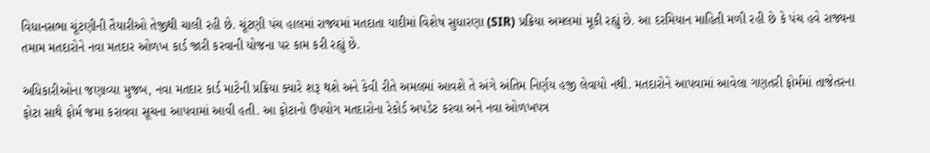વિધાનસભા ચૂંટણીની તૈયારીઓ તેજીથી ચાલી રહી છે. ચૂંટણી પંચ હાલમાં રાજ્યમાં મતદાતા યાદીમાં વિશેષ સુધારણા (SIR) પ્રક્રિયા અમલમાં મૂકી રહ્યું છે. આ દરમિયાન માહિતી મળી રહી છે કે પંચ હવે રાજ્યના તમામ મતદારોને નવા મતદાર ઓળખ કાર્ડ જારી કરવાની યોજના પર કામ કરી રહ્યું છે.

અધિકારીઓના જણાવ્યા મુજબ, નવા મતદાર કાર્ડ માટેની પ્રક્રિયા ક્યારે શરૂ થશે અને કેવી રીતે અમલમાં આવશે તે અંગે અંતિમ નિર્ણય હજી લેવાયો નથી. મતદારોને આપવામાં આવેલા ગણતરી ફોર્મમાં તાજેતરના ફોટા સાથે ફોર્મ જમા કરાવવા સૂચના આપવામાં આવી હતી. આ ફોટાનો ઉપયોગ મતદારોના રેકોર્ડ અપડેટ કરવા અને નવા ઓળખપત્ર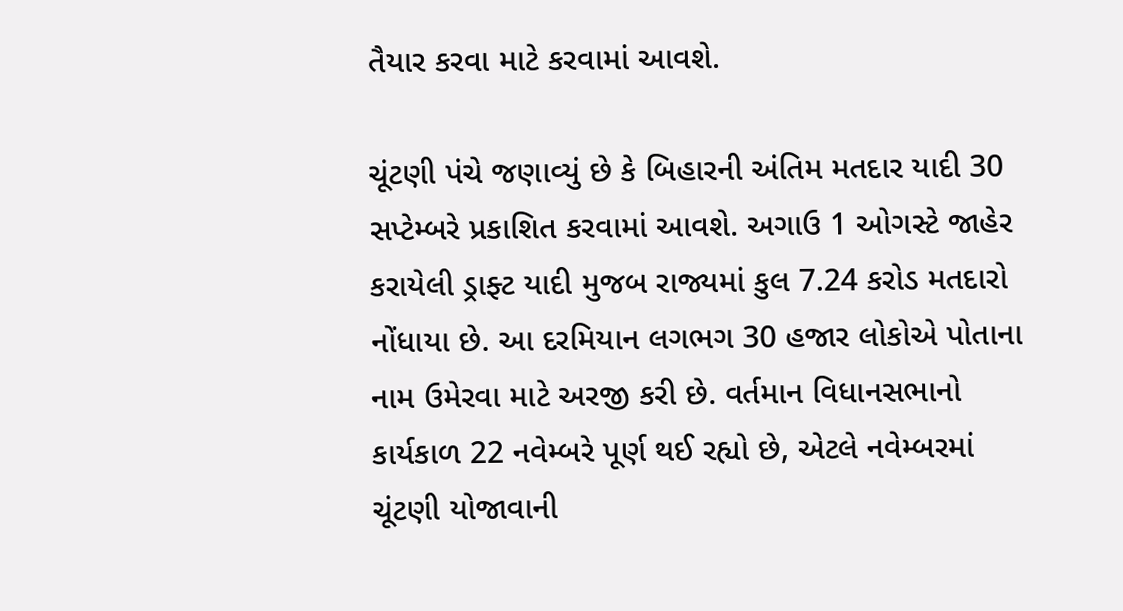તૈયાર કરવા માટે કરવામાં આવશે.

ચૂંટણી પંચે જણાવ્યું છે કે બિહારની અંતિમ મતદાર યાદી 30 સપ્ટેમ્બરે પ્રકાશિત કરવામાં આવશે. અગાઉ 1 ઓગસ્ટે જાહેર કરાયેલી ડ્રાફ્ટ યાદી મુજબ રાજ્યમાં કુલ 7.24 કરોડ મતદારો નોંધાયા છે. આ દરમિયાન લગભગ 30 હજાર લોકોએ પોતાના નામ ઉમેરવા માટે અરજી કરી છે. વર્તમાન વિધાનસભાનો કાર્યકાળ 22 નવેમ્બરે પૂર્ણ થઈ રહ્યો છે, એટલે નવેમ્બરમાં ચૂંટણી યોજાવાની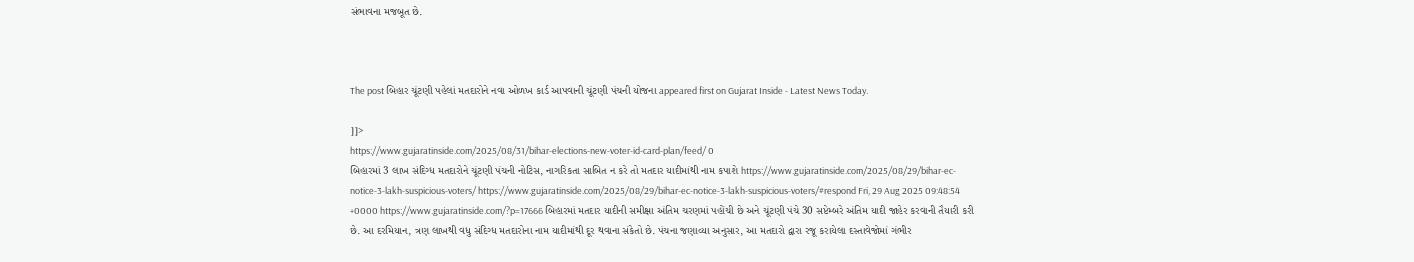સંભાવના મજબૂત છે.



The post બિહાર ચૂંટણી પહેલાં મતદારોને નવા ઓળખ કાર્ડ આપવાની ચૂંટણી પંચની યોજના appeared first on Gujarat Inside - Latest News Today.

]]>
https://www.gujaratinside.com/2025/08/31/bihar-elections-new-voter-id-card-plan/feed/ 0
બિહારમાં 3 લાખ સંદિગ્ધ મતદારોને ચૂંટણી પંચની નોટિસ, નાગરિકતા સાબિત ન કરે તો મતદાર યાદીમાંથી નામ કપાશે https://www.gujaratinside.com/2025/08/29/bihar-ec-notice-3-lakh-suspicious-voters/ https://www.gujaratinside.com/2025/08/29/bihar-ec-notice-3-lakh-suspicious-voters/#respond Fri, 29 Aug 2025 09:48:54 +0000 https://www.gujaratinside.com/?p=17666 બિહારમાં મતદાર યાદીની સમીક્ષા અંતિમ ચરણમાં પહોંચી છે અને ચૂંટણી પંચે 30 સપ્ટેમ્બરે અંતિમ યાદી જાહેર કરવાની તૈયારી કરી છે. આ દરમિયાન, ત્રણ લાખથી વધુ સંદિગ્ધ મતદારોના નામ યાદીમાંથી દૂર થવાના સંકેતો છે. પંચના જણાવ્યા અનુસાર, આ મતદારો દ્વારા રજૂ કરાયેલા દસ્તાવેજોમાં ગંભીર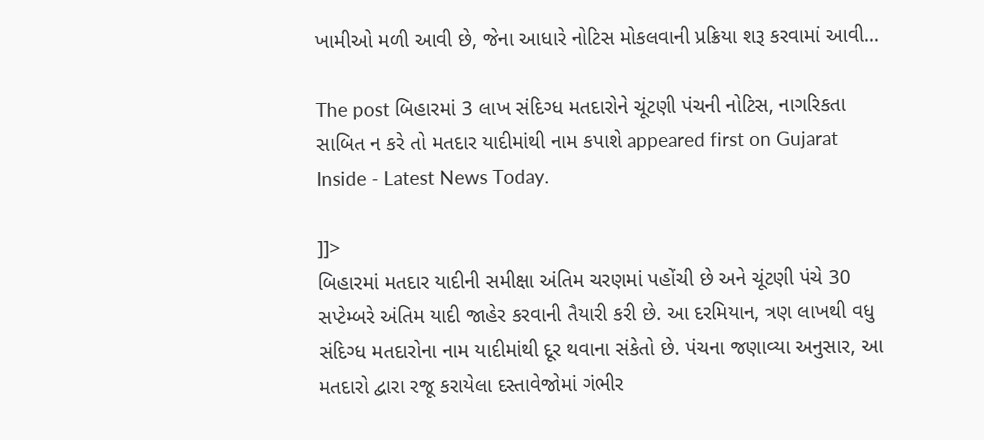ખામીઓ મળી આવી છે, જેના આધારે નોટિસ મોકલવાની પ્રક્રિયા શરૂ કરવામાં આવી...

The post બિહારમાં 3 લાખ સંદિગ્ધ મતદારોને ચૂંટણી પંચની નોટિસ, નાગરિકતા સાબિત ન કરે તો મતદાર યાદીમાંથી નામ કપાશે appeared first on Gujarat Inside - Latest News Today.

]]>
બિહારમાં મતદાર યાદીની સમીક્ષા અંતિમ ચરણમાં પહોંચી છે અને ચૂંટણી પંચે 30 સપ્ટેમ્બરે અંતિમ યાદી જાહેર કરવાની તૈયારી કરી છે. આ દરમિયાન, ત્રણ લાખથી વધુ સંદિગ્ધ મતદારોના નામ યાદીમાંથી દૂર થવાના સંકેતો છે. પંચના જણાવ્યા અનુસાર, આ મતદારો દ્વારા રજૂ કરાયેલા દસ્તાવેજોમાં ગંભીર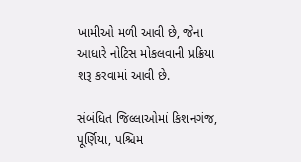ખામીઓ મળી આવી છે, જેના આધારે નોટિસ મોકલવાની પ્રક્રિયા શરૂ કરવામાં આવી છે.

સંબંધિત જિલ્લાઓમાં કિશનગંજ, પૂર્ણિયા, પશ્ચિમ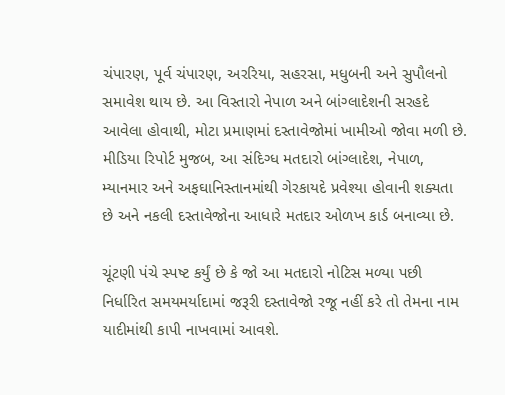ચંપારણ, પૂર્વ ચંપારણ, અરરિયા, સહરસા, મધુબની અને સુપૌલનો સમાવેશ થાય છે. આ વિસ્તારો નેપાળ અને બાંગ્લાદેશની સરહદે આવેલા હોવાથી, મોટા પ્રમાણમાં દસ્તાવેજોમાં ખામીઓ જોવા મળી છે. મીડિયા રિપોર્ટ મુજબ, આ સંદિગ્ધ મતદારો બાંગ્લાદેશ, નેપાળ, મ્યાનમાર અને અફઘાનિસ્તાનમાંથી ગેરકાયદે પ્રવેશ્યા હોવાની શક્યતા છે અને નકલી દસ્તાવેજોના આધારે મતદાર ઓળખ કાર્ડ બનાવ્યા છે.

ચૂંટણી પંચે સ્પષ્ટ કર્યું છે કે જો આ મતદારો નોટિસ મળ્યા પછી નિર્ધારિત સમયમર્યાદામાં જરૂરી દસ્તાવેજો રજૂ નહીં કરે તો તેમના નામ યાદીમાંથી કાપી નાખવામાં આવશે.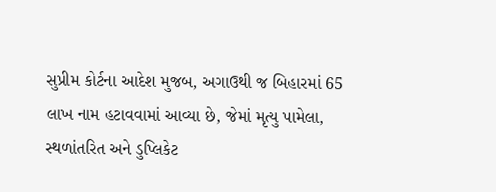સુપ્રીમ કોર્ટના આદેશ મુજબ, અગાઉથી જ બિહારમાં 65 લાખ નામ હટાવવામાં આવ્યા છે, જેમાં મૃત્યુ પામેલા, સ્થળાંતરિત અને ડુપ્લિકેટ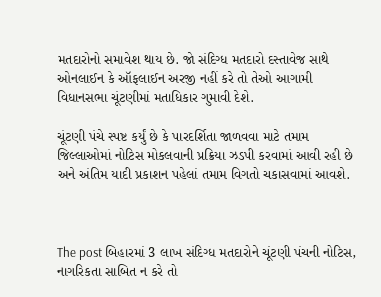મતદારોનો સમાવેશ થાય છે. જો સંદિગ્ધ મતદારો દસ્તાવેજ સાથે ઓનલાઈન કે ઑફલાઈન અરજી નહીં કરે તો તેઓ આગામી વિધાનસભા ચૂંટણીમાં મતાધિકાર ગુમાવી દેશે.

ચૂંટણી પંચે સ્પષ્ટ કર્યું છે કે પારદર્શિતા જાળવવા માટે તમામ જિલ્લાઓમાં નોટિસ મોકલવાની પ્રક્રિયા ઝડપી કરવામાં આવી રહી છે અને અંતિમ યાદી પ્રકાશન પહેલાં તમામ વિગતો ચકાસવામાં આવશે.



The post બિહારમાં 3 લાખ સંદિગ્ધ મતદારોને ચૂંટણી પંચની નોટિસ, નાગરિકતા સાબિત ન કરે તો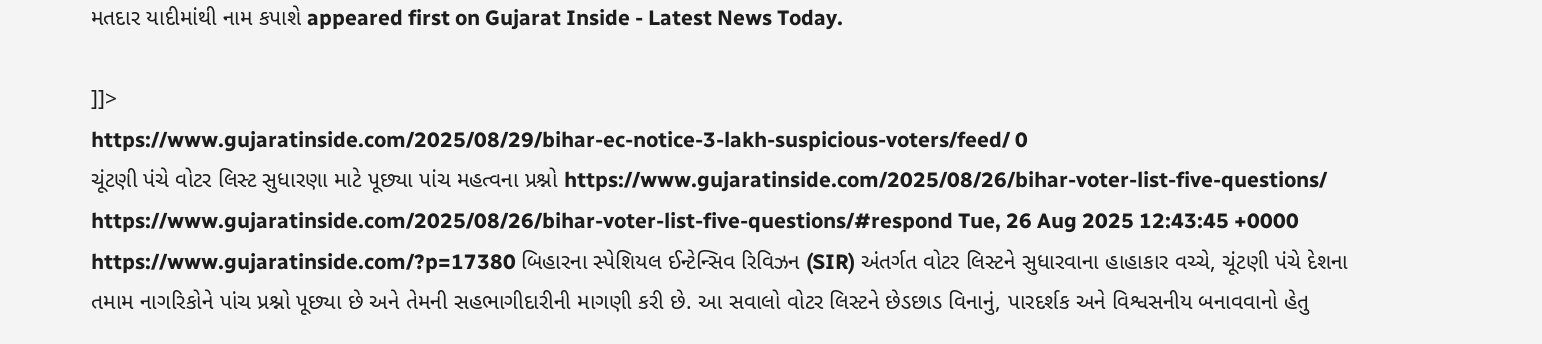મતદાર યાદીમાંથી નામ કપાશે appeared first on Gujarat Inside - Latest News Today.

]]>
https://www.gujaratinside.com/2025/08/29/bihar-ec-notice-3-lakh-suspicious-voters/feed/ 0
ચૂંટણી પંચે વોટર લિસ્ટ સુધારણા માટે પૂછ્યા પાંચ મહત્વના પ્રશ્નો https://www.gujaratinside.com/2025/08/26/bihar-voter-list-five-questions/ https://www.gujaratinside.com/2025/08/26/bihar-voter-list-five-questions/#respond Tue, 26 Aug 2025 12:43:45 +0000 https://www.gujaratinside.com/?p=17380 બિહારના સ્પેશિયલ ઈન્ટેન્સિવ રિવિઝન (SIR) અંતર્ગત વોટર લિસ્ટને સુધારવાના હાહાકાર વચ્ચે, ચૂંટણી પંચે દેશના તમામ નાગરિકોને પાંચ પ્રશ્નો પૂછ્યા છે અને તેમની સહભાગીદારીની માગણી કરી છે. આ સવાલો વોટર લિસ્ટને છેડછાડ વિનાનું, પારદર્શક અને વિશ્વસનીય બનાવવાનો હેતુ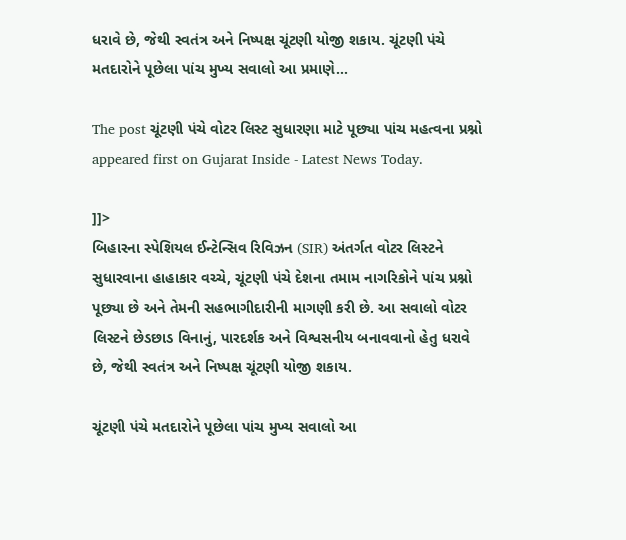ધરાવે છે, જેથી સ્વતંત્ર અને નિષ્પક્ષ ચૂંટણી યોજી શકાય. ચૂંટણી પંચે મતદારોને પૂછેલા પાંચ મુખ્ય સવાલો આ પ્રમાણે...

The post ચૂંટણી પંચે વોટર લિસ્ટ સુધારણા માટે પૂછ્યા પાંચ મહત્વના પ્રશ્નો appeared first on Gujarat Inside - Latest News Today.

]]>
બિહારના સ્પેશિયલ ઈન્ટેન્સિવ રિવિઝન (SIR) અંતર્ગત વોટર લિસ્ટને સુધારવાના હાહાકાર વચ્ચે, ચૂંટણી પંચે દેશના તમામ નાગરિકોને પાંચ પ્રશ્નો પૂછ્યા છે અને તેમની સહભાગીદારીની માગણી કરી છે. આ સવાલો વોટર લિસ્ટને છેડછાડ વિનાનું, પારદર્શક અને વિશ્વસનીય બનાવવાનો હેતુ ધરાવે છે, જેથી સ્વતંત્ર અને નિષ્પક્ષ ચૂંટણી યોજી શકાય.

ચૂંટણી પંચે મતદારોને પૂછેલા પાંચ મુખ્ય સવાલો આ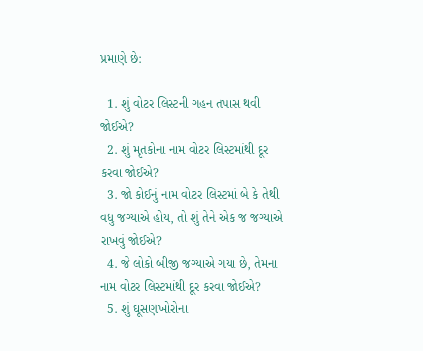પ્રમાણે છે:

  1. શું વોટર લિસ્ટની ગહન તપાસ થવી જોઈએ?
  2. શું મૃતકોના નામ વોટર લિસ્ટમાંથી દૂર કરવા જોઈએ?
  3. જો કોઈનું નામ વોટર લિસ્ટમાં બે કે તેથી વધુ જગ્યાએ હોય, તો શું તેને એક જ જગ્યાએ રાખવું જોઈએ?
  4. જે લોકો બીજી જગ્યાએ ગયા છે, તેમના નામ વોટર લિસ્ટમાંથી દૂર કરવા જોઈએ?
  5. શું ઘૂસણખોરોના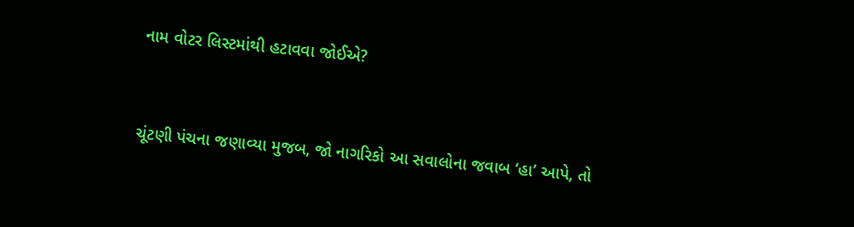નામ વોટર લિસ્ટમાંથી હટાવવા જોઈએ?



ચૂંટણી પંચના જણાવ્યા મુજબ, જો નાગરિકો આ સવાલોના જવાબ ‘હા’ આપે, તો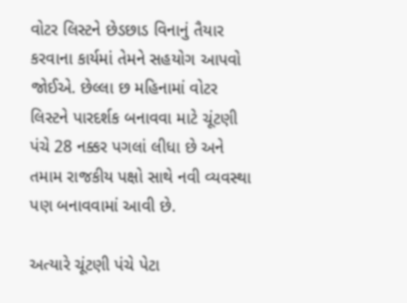વોટર લિસ્ટને છેડછાડ વિનાનું તૈયાર કરવાના કાર્યમાં તેમને સહયોગ આપવો જોઈએ. છેલ્લા છ મહિનામાં વોટર લિસ્ટને પારદર્શક બનાવવા માટે ચૂંટણી પંચે 28 નક્કર પગલાં લીધા છે અને તમામ રાજકીય પક્ષો સાથે નવી વ્યવસ્થા પણ બનાવવામાં આવી છે.

અત્યારે ચૂંટણી પંચે પેટા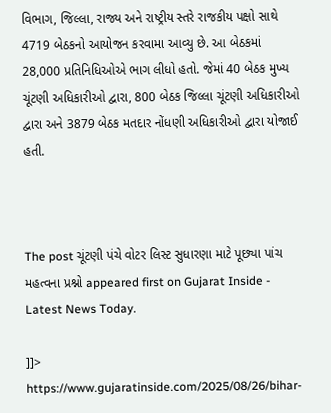વિભાગ, જિલ્લા, રાજ્ય અને રાષ્ટ્રીય સ્તરે રાજકીય પક્ષો સાથે 4719 બેઠકનો આયોજન કરવામા આવ્યુ છે. આ બેઠકમાં 28,000 પ્રતિનિધિઓએ ભાગ લીધો હતો. જેમાં 40 બેઠક મુખ્ય ચૂંટણી અધિકારીઓ દ્વારા, 800 બેઠક જિલ્લા ચૂંટણી અધિકારીઓ દ્વારા અને 3879 બેઠક મતદાર નોંધણી અધિકારીઓ દ્વારા યોજાઈ હતી.



The post ચૂંટણી પંચે વોટર લિસ્ટ સુધારણા માટે પૂછ્યા પાંચ મહત્વના પ્રશ્નો appeared first on Gujarat Inside - Latest News Today.

]]>
https://www.gujaratinside.com/2025/08/26/bihar-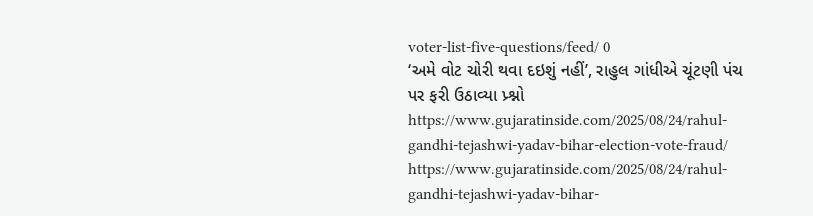voter-list-five-questions/feed/ 0
‘અમે વોટ ચોરી થવા દઇશું નહીં’, રાહુલ ગાંધીએ ચૂંટણી પંચ પર ફરી ઉઠાવ્યા પ્ર્શ્નો https://www.gujaratinside.com/2025/08/24/rahul-gandhi-tejashwi-yadav-bihar-election-vote-fraud/ https://www.gujaratinside.com/2025/08/24/rahul-gandhi-tejashwi-yadav-bihar-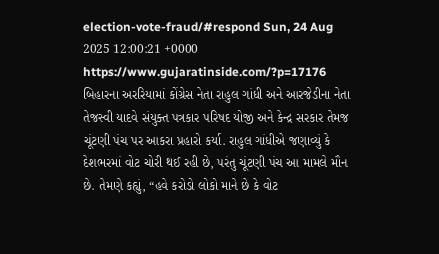election-vote-fraud/#respond Sun, 24 Aug 2025 12:00:21 +0000 https://www.gujaratinside.com/?p=17176 બિહારના અરરિયામાં કોંગ્રેસ નેતા રાહુલ ગાંધી અને આરજેડીના નેતા તેજસ્વી યાદવે સંયુક્ત પત્રકાર પરિષદ યોજી અને કેન્દ્ર સરકાર તેમજ ચૂંટણી પંચ પર આકરા પ્રહારો કર્યા. રાહુલ ગાંધીએ જણાવ્યું કે દેશભરમાં વોટ ચોરી થઈ રહી છે, પરંતુ ચૂંટણી પંચ આ મામલે મૌન છે. તેમણે કહ્યું, “હવે કરોડો લોકો માને છે કે વોટ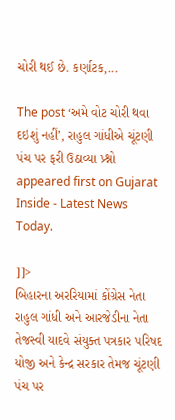ચોરી થઈ છે. કર્ણાટક,...

The post ‘અમે વોટ ચોરી થવા દઇશું નહીં’, રાહુલ ગાંધીએ ચૂંટણી પંચ પર ફરી ઉઠાવ્યા પ્ર્શ્નો appeared first on Gujarat Inside - Latest News Today.

]]>
બિહારના અરરિયામાં કોંગ્રેસ નેતા રાહુલ ગાંધી અને આરજેડીના નેતા તેજસ્વી યાદવે સંયુક્ત પત્રકાર પરિષદ યોજી અને કેન્દ્ર સરકાર તેમજ ચૂંટણી પંચ પર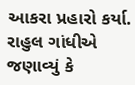આકરા પ્રહારો કર્યા. રાહુલ ગાંધીએ જણાવ્યું કે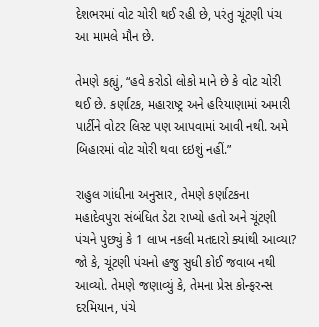દેશભરમાં વોટ ચોરી થઈ રહી છે, પરંતુ ચૂંટણી પંચ આ મામલે મૌન છે.

તેમણે કહ્યું, “હવે કરોડો લોકો માને છે કે વોટ ચોરી થઈ છે. કર્ણાટક, મહારાષ્ટ્ર અને હરિયાણામાં અમારી પાર્ટીને વોટર લિસ્ટ પણ આપવામાં આવી નથી. અમે બિહારમાં વોટ ચોરી થવા દઇશું નહીં.”

રાહુલ ગાંધીના અનુસાર, તેમણે કર્ણાટકના મહાદેવપુરા સંબંધિત ડેટા રાખ્યો હતો અને ચૂંટણી પંચને પુછ્યું કે 1 લાખ નકલી મતદારો ક્યાંથી આવ્યા? જો કે, ચૂંટણી પંચનો હજુ સુધી કોઈ જવાબ નથી આવ્યો. તેમણે જણાવ્યું કે, તેમના પ્રેસ કોન્ફરન્સ દરમિયાન, પંચે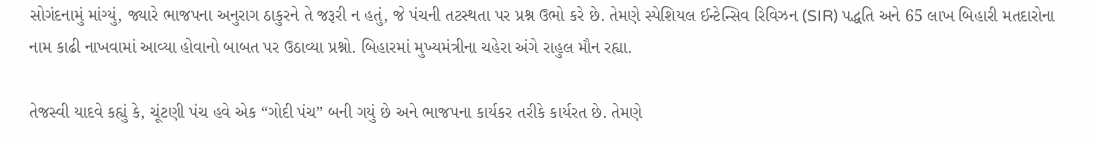સોગંદનામું માંગ્યું, જ્યારે ભાજપના અનુરાગ ઠાકુરને તે જરૂરી ન હતું, જે પંચની તટસ્થતા પર પ્રશ્ન ઉભો કરે છે. તેમણે સ્પેશિયલ ઈન્ટેન્સિવ રિવિઝન (SIR) પદ્ધતિ અને 65 લાખ બિહારી મતદારોના નામ કાઢી નાખવામાં આવ્યા હોવાનો બાબત પર ઉઠાવ્યા પ્રશ્નો. બિહારમાં મુખ્યમંત્રીના ચહેરા અંગે રાહુલ મૌન રહ્યા.

તેજસ્વી યાદવે કહ્યું કે, ચૂંટણી પંચ હવે એક “ગોદી પંચ” બની ગયું છે અને ભાજપના કાર્યકર તરીકે કાર્યરત છે. તેમણે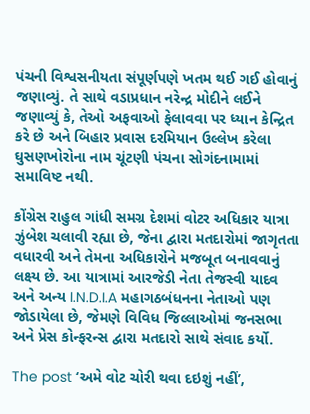પંચની વિશ્વસનીયતા સંપૂર્ણપણે ખતમ થઈ ગઈ હોવાનું જણાવ્યું. તે સાથે વડાપ્રધાન નરેન્દ્ર મોદીને લઈને જણાવ્યું કે, તેઓ અફવાઓ ફેલાવવા પર ધ્યાન કેન્દ્રિત કરે છે અને બિહાર પ્રવાસ દરમિયાન ઉલ્લેખ કરેલા ઘુસણખોરોના નામ ચૂંટણી પંચના સોગંદનામામાં સમાવિષ્ટ નથી.

કોંગ્રેસ રાહુલ ગાંધી સમગ્ર દેશમાં વોટર અધિકાર યાત્રા ઝુંબેશ ચલાવી રહ્યા છે, જેના દ્વારા મતદારોમાં જાગૃતતા વધારવી અને તેમના અધિકારોને મજબૂત બનાવવાનું લક્ષ્ય છે. આ યાત્રામાં આરજેડી નેતા તેજસ્વી યાદવ અને અન્ય I.N.D.I.A મહાગઠબંધનના નેતાઓ પણ જોડાયેલા છે, જેમણે વિવિધ જિલ્લાઓમાં જનસભા અને પ્રેસ કોન્ફરન્સ દ્વારા મતદારો સાથે સંવાદ કર્યો.

The post ‘અમે વોટ ચોરી થવા દઇશું નહીં’,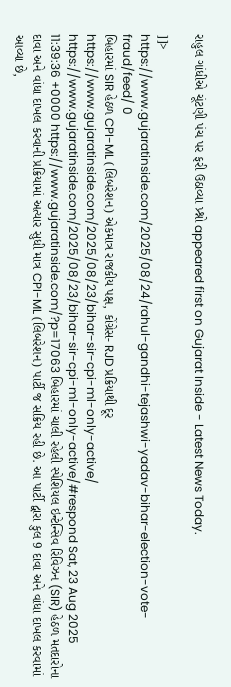રાહુલ ગાંધીએ ચૂંટણી પંચ પર ફરી ઉઠાવ્યા પ્ર્શ્નો appeared first on Gujarat Inside - Latest News Today.

]]>
https://www.gujaratinside.com/2025/08/24/rahul-gandhi-tejashwi-yadav-bihar-election-vote-fraud/feed/ 0
બિહારમાં SIR હેઠળ CPI-ML (લિબરેશન) એકમાત્ર રાજકીય પક્ષ, કોંગ્રેસ- RJD પ્રક્રિયાથી દૂર https://www.gujaratinside.com/2025/08/23/bihar-sir-cpi-ml-only-active/ https://www.gujaratinside.com/2025/08/23/bihar-sir-cpi-ml-only-active/#respond Sat, 23 Aug 2025 11:39:36 +0000 https://www.gujaratinside.com/?p=17063 બિહારમાં ચાલી રહેલી સ્પેશિયલ ઇન્ટેન્સિવ રિવિઝન (SIR) હેઠળ મતદારોના દાવા અને વાંધા દાખલ કરવાની પ્રક્રિયામાં અત્યાર સુધી માત્ર CPI-ML (લિબરેશન) પાર્ટી જ સક્રિય રહી છે. આ પાર્ટી દ્વારા કુલ 9 દાવા અને વાંધા દાખલ કરવામાં આવ્યા છે,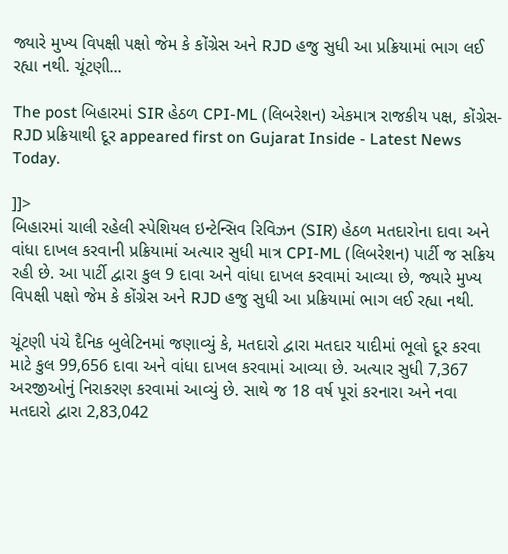જ્યારે મુખ્ય વિપક્ષી પક્ષો જેમ કે કોંગ્રેસ અને RJD હજુ સુધી આ પ્રક્રિયામાં ભાગ લઈ રહ્યા નથી. ચૂંટણી...

The post બિહારમાં SIR હેઠળ CPI-ML (લિબરેશન) એકમાત્ર રાજકીય પક્ષ, કોંગ્રેસ- RJD પ્રક્રિયાથી દૂર appeared first on Gujarat Inside - Latest News Today.

]]>
બિહારમાં ચાલી રહેલી સ્પેશિયલ ઇન્ટેન્સિવ રિવિઝન (SIR) હેઠળ મતદારોના દાવા અને વાંધા દાખલ કરવાની પ્રક્રિયામાં અત્યાર સુધી માત્ર CPI-ML (લિબરેશન) પાર્ટી જ સક્રિય રહી છે. આ પાર્ટી દ્વારા કુલ 9 દાવા અને વાંધા દાખલ કરવામાં આવ્યા છે, જ્યારે મુખ્ય વિપક્ષી પક્ષો જેમ કે કોંગ્રેસ અને RJD હજુ સુધી આ પ્રક્રિયામાં ભાગ લઈ રહ્યા નથી.

ચૂંટણી પંચે દૈનિક બુલેટિનમાં જણાવ્યું કે, મતદારો દ્વારા મતદાર યાદીમાં ભૂલો દૂર કરવા માટે કુલ 99,656 દાવા અને વાંધા દાખલ કરવામાં આવ્યા છે. અત્યાર સુધી 7,367 અરજીઓનું નિરાકરણ કરવામાં આવ્યું છે. સાથે જ 18 વર્ષ પૂરાં કરનારા અને નવા મતદારો દ્વારા 2,83,042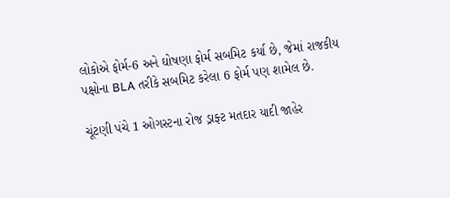લોકોએ ફોર્મ-6 અને ઘોષણા ફોર્મ સબમિટ કર્યા છે, જેમાં રાજકીય પક્ષોના BLA તરીકે સબમિટ કરેલા 6 ફોર્મ પણ શામેલ છે.

ચૂંટણી પંચે 1 ઓગસ્ટના રોજ ડ્રાફ્ટ મતદાર યાદી જાહેર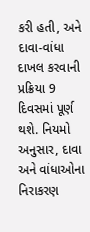કરી હતી, અને દાવા-વાંધા દાખલ કરવાની પ્રક્રિયા 9 દિવસમાં પૂર્ણ થશે. નિયમો અનુસાર, દાવા અને વાંધાઓના નિરાકરણ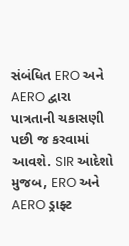સંબંધિત ERO અને AERO દ્વારા પાત્રતાની ચકાસણી પછી જ કરવામાં આવશે. SIR આદેશો મુજબ, ERO અને AERO ડ્રાફ્ટ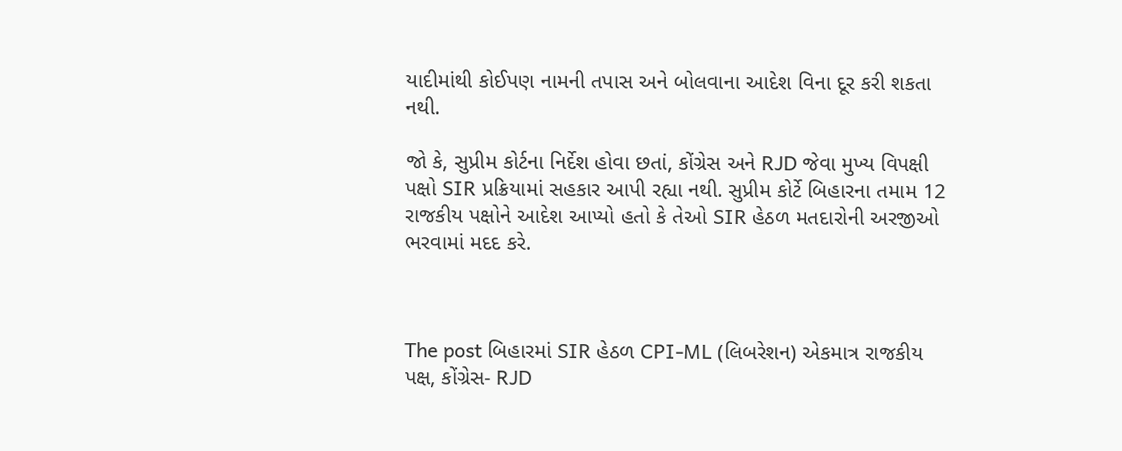યાદીમાંથી કોઈપણ નામની તપાસ અને બોલવાના આદેશ વિના દૂર કરી શકતા નથી.

જો કે, સુપ્રીમ કોર્ટના નિર્દેશ હોવા છતાં, કોંગ્રેસ અને RJD જેવા મુખ્ય વિપક્ષી પક્ષો SIR પ્રક્રિયામાં સહકાર આપી રહ્યા નથી. સુપ્રીમ કોર્ટે બિહારના તમામ 12 રાજકીય પક્ષોને આદેશ આપ્યો હતો કે તેઓ SIR હેઠળ મતદારોની અરજીઓ ભરવામાં મદદ કરે.



The post બિહારમાં SIR હેઠળ CPI-ML (લિબરેશન) એકમાત્ર રાજકીય પક્ષ, કોંગ્રેસ- RJD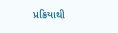પ્રક્રિયાથી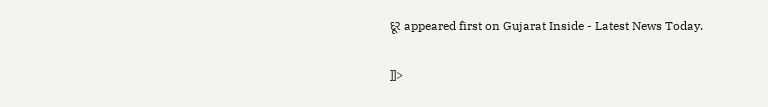દૂર appeared first on Gujarat Inside - Latest News Today.

]]>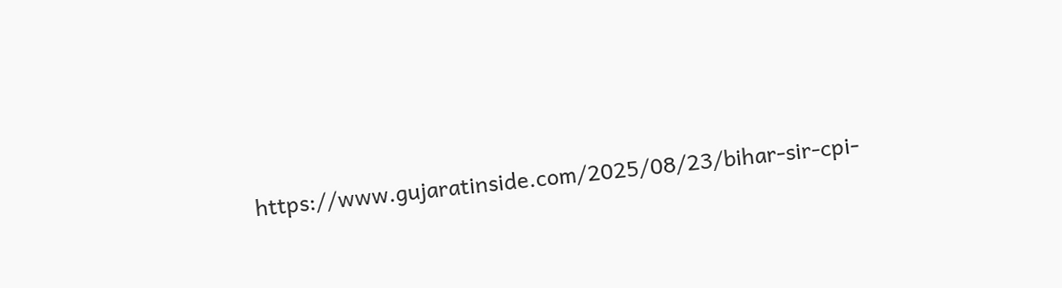https://www.gujaratinside.com/2025/08/23/bihar-sir-cpi-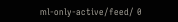ml-only-active/feed/ 0